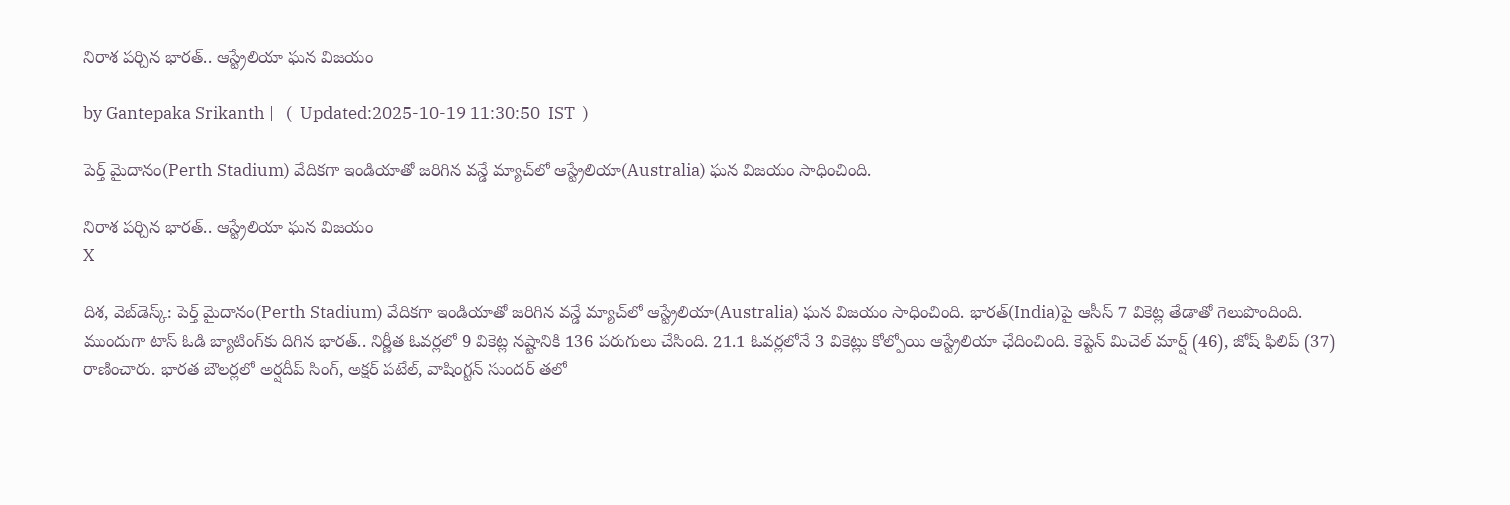నిరాశ పర్చిన భారత్.. ఆస్ట్రేలియా ఘన విజయం

by Gantepaka Srikanth |   (  Updated:2025-10-19 11:30:50  IST  )

పెర్త్ మైదానం(Perth Stadium) వేదికగా ఇండియాతో జరిగిన వన్డే మ్యాచ్‌లో ఆస్ట్రేలియా(Australia) ఘన విజయం సాధించింది.

నిరాశ పర్చిన భారత్.. ఆస్ట్రేలియా ఘన విజయం
X

దిశ, వెబ్‌డెస్క్: పెర్త్ మైదానం(Perth Stadium) వేదికగా ఇండియాతో జరిగిన వన్డే మ్యాచ్‌లో ఆస్ట్రేలియా(Australia) ఘన విజయం సాధించింది. భారత్‌(India)పై ఆసీస్ 7 వికెట్ల తేడాతో గెలుపొందింది. ముందుగా టాస్ ఓడి బ్యాటింగ్‌కు దిగిన భారత్.. నిర్ణీత ఓవర్లలో 9 వికెట్ల నష్టానికి 136 పరుగులు చేసింది. 21.1 ఓవర్లలోనే 3 వికెట్లు కోల్పోయి ఆస్ట్రేలియా ఛేదించింది. కెప్టెన్ మిచెల్ మార్ష్ (46), జోష్‌ ఫిలిప్ (37) రాణించారు. భారత బౌలర్లలో అర్షదీప్ సింగ్, అక్షర్ పటేల్, వాషింగ్టన్ సుందర్ తలో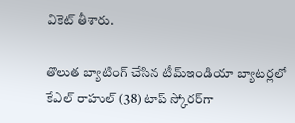వికెట్ తీశారు.

తొలుత బ్యాటింగ్ చేసిన టీమ్ఇండియా బ్యాటర్లలో కేఎల్ రాహుల్ (38) టాప్ స్కోరర్‌గా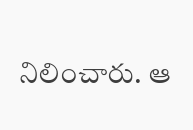నిలించారు. ఆ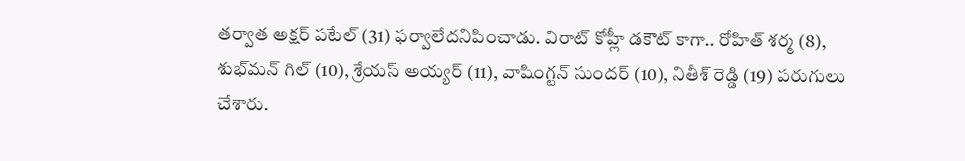తర్వాత అక్షర్ పటేల్ (31) ఫర్వాలేదనిపించాడు. విరాట్ కోహ్లీ డకౌట్‌ కాగా.. రోహిత్‌ శర్మ (8), శుభ్‌మన్ గిల్ (10), శ్రేయస్ అయ్యర్ (11), వాషింగ్టన్ సుందర్ (10), నితీశ్ రెడ్డి (19) పరుగులు చేశారు.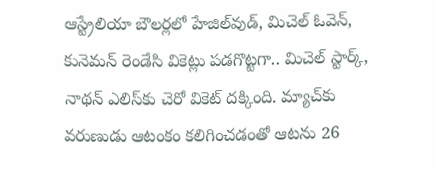ఆస్ట్రేలియా బౌలర్లలో హేజిల్‌వుడ్, మిచెల్ ఓవెన్, కునెమన్ రెండేసి వికెట్లు పడగొట్టగా.. మిచెల్ స్టార్క్, నాథన్ ఎలిస్‌కు చెరో వికెట్ దక్కింది. మ్యాచ్‌కు వరుణుడు ఆటంకం కలిగించడంతో ఆటను 26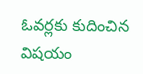ఓవర్లకు కుదించిన విషయం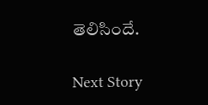తెలిసిందే.

Next Story